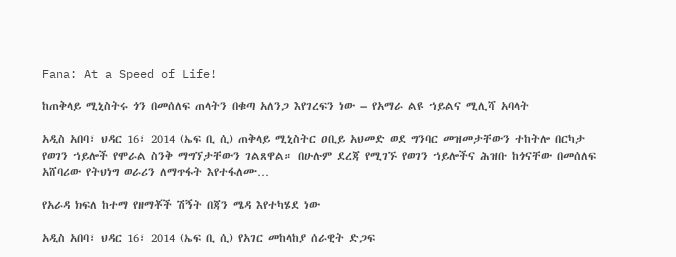Fana: At a Speed of Life!

ከጠቅላይ ሚኒስትሩ ጎን በመሰለፍ ጠላትን በቁጣ አለንጋ እየገረፍን ነው – የአማራ ልዩ ኀይልና ሚሊሻ አባላት

አዲስ አበባ፣ ህዳር 16፣ 2014 (ኤፍ ቢ ሲ) ጠቅላይ ሚኒስትር ዐቢይ አህመድ ወደ ግንባር መዝመታቸውን ተከትሎ በርካታ የወገን ኀይሎች የሞራል ስንቅ ማግኘታቸውን ገልጸዋል። በሁሉም ደረጃ የሚገኙ የወገን ኀይሎችና ሕዝቡ ከጎናቸው በመሰለፍ አሸባሪው የትህነግ ወራሪን ለማጥፋት እየተፋለሙ…

የአራዳ ክፍለ ከተማ የዘማቾች ሽኝት በጃን ሜዳ እየተካሄደ ነው

አዲስ አበባ፣ ህዳር 16፣ 2014 (ኤፍ ቢ ሲ) የአገር መከላከያ ሰራዊት ድጋፍ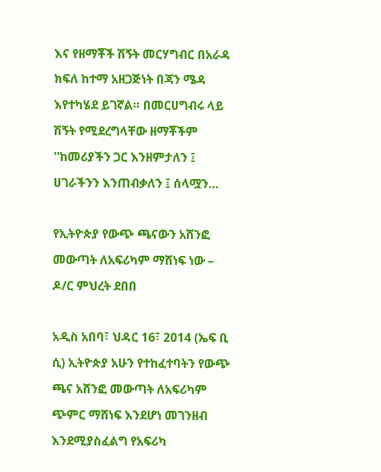እና የዘማቾች ሽኝት መርሃግብር በአራዳ ክፍለ ከተማ አዘጋጅነት በጃን ሜዳ እየተካሄደ ይገኛል። በመርሀግብሩ ላይ ሽኝት የሚደረግላቸው ዘማቾችም ''ከመሪያችን ጋር እንዘምታለን ፤ ሀገራችንን እንጠብቃለን ፤ ሰላሟን…

የኢትዮጵያ የውጭ ጫናውን አሸንፎ መውጣት ለአፍሪካም ማሸነፍ ነው – ዶ/ር ምህረት ደበበ

አዲስ አበባ፣ ህዳር 16፣ 2014 (ኤፍ ቢ ሲ) ኢትዮጵያ አሁን የተከፈተባትን የውጭ ጫና አሸንፎ መውጣት ለአፍሪካም ጭምር ማሸነፍ እንደሆነ መገንዘብ እንደሚያስፈልግ የአፍሪካ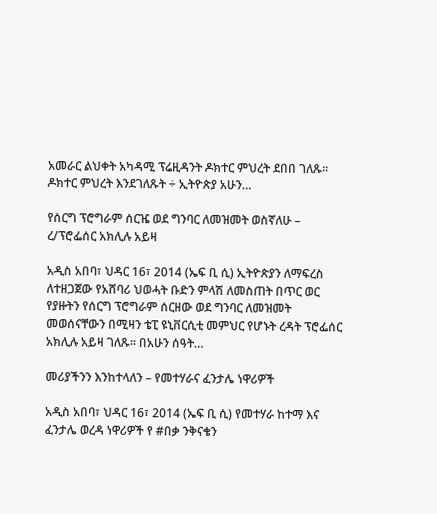አመራር ልህቀት አካዳሚ ፕሬዚዳንት ዶክተር ምህረት ደበበ ገለጹ፡፡ ዶክተር ምህረት እንደገለጹት ÷ ኢትዮጵያ አሁን…

የሰርግ ፕሮግራም ሰርዤ ወደ ግንባር ለመዝመት ወስኛለሁ – ረ/ፕሮፌሰር አክሊሉ አይዛ

አዲስ አበባ፣ ህዳር 16፣ 2014 (ኤፍ ቢ ሲ) ኢትዮጵያን ለማፍረስ ለተዘጋጀው የአሸባሪ ህወሓት ቡድን ምላሽ ለመስጠት በጥር ወር የያዙትን የሰርግ ፕሮግራም ሰርዘው ወደ ግንባር ለመዝመት መወሰናቸውን በሚዛን ቴፒ ዩኒቨርሲቲ መምህር የሆኑት ረዳት ፕሮፌሰር አክሊሉ አይዛ ገለጹ። በአሁን ሰዓት…

መሪያችንን እንከተላለን – የመተሃራና ፈንታሌ ነዋሪዎች

አዲስ አበባ፣ ህዳር 16፣ 2014 (ኤፍ ቢ ሲ) የመተሃራ ከተማ እና ፈንታሌ ወረዳ ነዋሪዎች የ #በቃ ንቅናቄን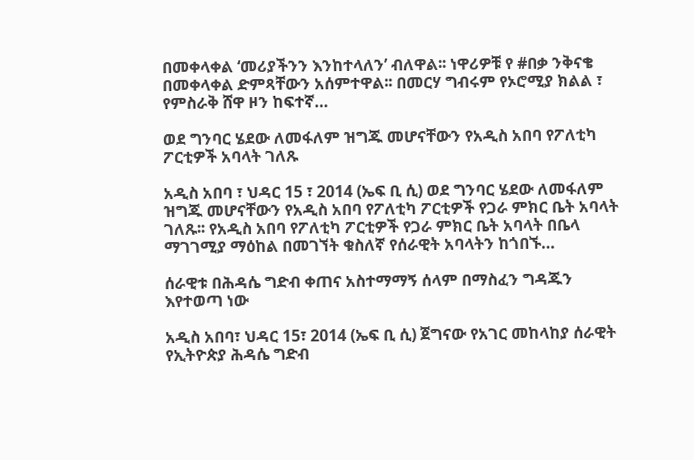በመቀላቀል ‘መሪያችንን እንከተላለን’ ብለዋል፡፡ ነዋሪዎቹ የ #በቃ ንቅናቄ በመቀላቀል ድምጻቸውን አሰምተዋል፡፡ በመርሃ ግብሩም የኦሮሚያ ክልል ፣ የምስራቅ ሸዋ ዞን ከፍተኛ…

ወደ ግንባር ሄደው ለመፋለም ዝግጁ መሆናቸውን የአዲስ አበባ የፖለቲካ ፖርቲዎች አባላት ገለጹ

አዲስ አበባ ፣ ህዳር 15 ፣ 2014 (ኤፍ ቢ ሲ) ወደ ግንባር ሄደው ለመፋለም ዝግጁ መሆናቸውን የአዲስ አበባ የፖለቲካ ፖርቲዎች የጋራ ምክር ቤት አባላት ገለጹ፡፡ የአዲስ አበባ የፖለቲካ ፖርቲዎች የጋራ ምክር ቤት አባላት በቤላ ማገገሚያ ማዕከል በመገኘት ቁስለኛ የሰራዊት አባላትን ከጎበኙ…

ሰራዊቱ በሕዳሴ ግድብ ቀጠና አስተማማኝ ሰላም በማስፈን ግዳጁን እየተወጣ ነው

አዲስ አበባ፣ ህዳር 15፣ 2014 (ኤፍ ቢ ሲ) ጀግናው የአገር መከላከያ ሰራዊት የኢትዮጵያ ሕዳሴ ግድብ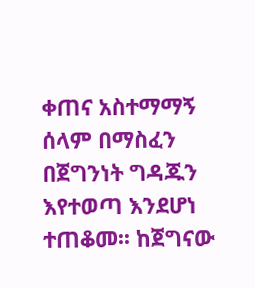ቀጠና አስተማማኝ ሰላም በማስፈን በጀግንነት ግዳጁን እየተወጣ እንደሆነ ተጠቆመ፡፡ ከጀግናው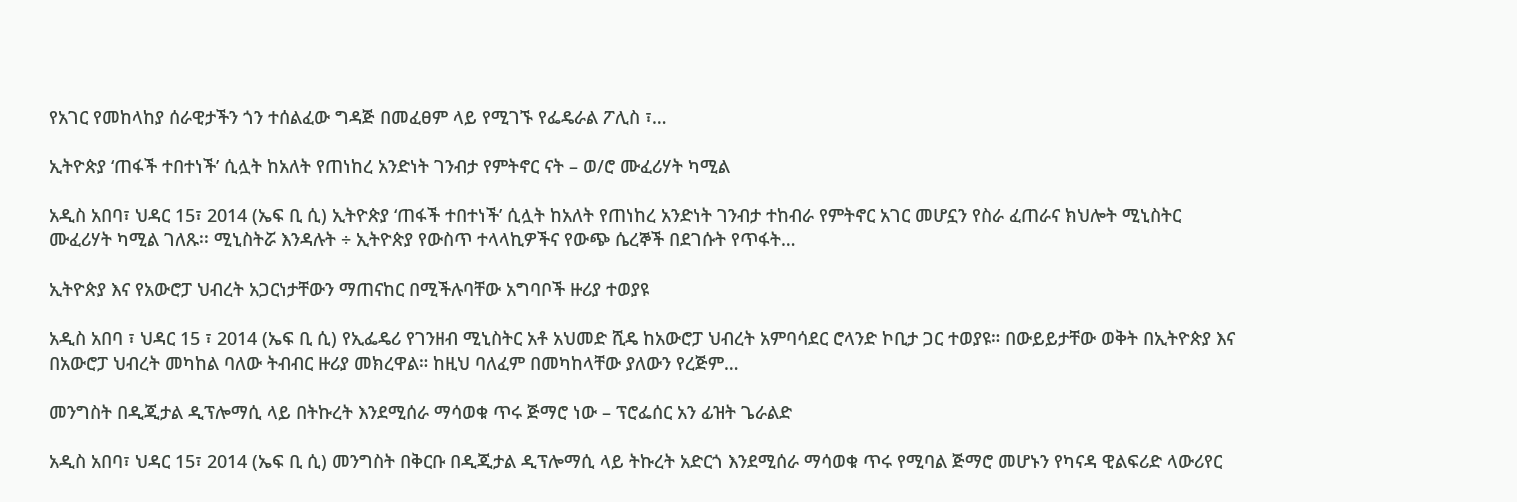የአገር የመከላከያ ሰራዊታችን ጎን ተሰልፈው ግዳጅ በመፈፀም ላይ የሚገኙ የፌዴራል ፖሊስ ፣…

ኢትዮጵያ ‘ጠፋች ተበተነች’ ሲሏት ከአለት የጠነከረ አንድነት ገንብታ የምትኖር ናት – ወ/ሮ ሙፈሪሃት ካሚል

አዲስ አበባ፣ ህዳር 15፣ 2014 (ኤፍ ቢ ሲ) ኢትዮጵያ ‘ጠፋች ተበተነች’ ሲሏት ከአለት የጠነከረ አንድነት ገንብታ ተከብራ የምትኖር አገር መሆኗን የስራ ፈጠራና ክህሎት ሚኒስትር ሙፈሪሃት ካሚል ገለጹ፡፡ ሚኒስትሯ እንዳሉት ÷ ኢትዮጵያ የውስጥ ተላላኪዎችና የውጭ ሴረኞች በደገሱት የጥፋት…

ኢትዮጵያ እና የአውሮፓ ህብረት አጋርነታቸውን ማጠናከር በሚችሉባቸው አግባቦች ዙሪያ ተወያዩ

አዲስ አበባ ፣ ህዳር 15 ፣ 2014 (ኤፍ ቢ ሲ) የኢፌዴሪ የገንዘብ ሚኒስትር አቶ አህመድ ሺዴ ከአውሮፓ ህብረት አምባሳደር ሮላንድ ኮቢታ ጋር ተወያዩ። በውይይታቸው ወቅት በኢትዮጵያ እና በአውሮፓ ህብረት መካከል ባለው ትብብር ዙሪያ መክረዋል። ከዚህ ባለፈም በመካከላቸው ያለውን የረጅም…

መንግስት በዲጂታል ዲፕሎማሲ ላይ በትኩረት እንደሚሰራ ማሳወቁ ጥሩ ጅማሮ ነው – ፕሮፌሰር አን ፊዝት ጌራልድ

አዲስ አበባ፣ ህዳር 15፣ 2014 (ኤፍ ቢ ሲ) መንግስት በቅርቡ በዲጂታል ዲፕሎማሲ ላይ ትኩረት አድርጎ እንደሚሰራ ማሳወቁ ጥሩ የሚባል ጅማሮ መሆኑን የካናዳ ዊልፍሪድ ላውሪየር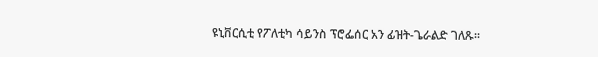ዩኒቨርሲቲ የፖለቲካ ሳይንስ ፕሮፌሰር አን ፊዝት-ጌራልድ ገለጹ፡፡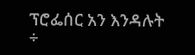ፕሮፌሰር አን እንዳሉት ÷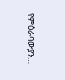የምዕራባውያን…